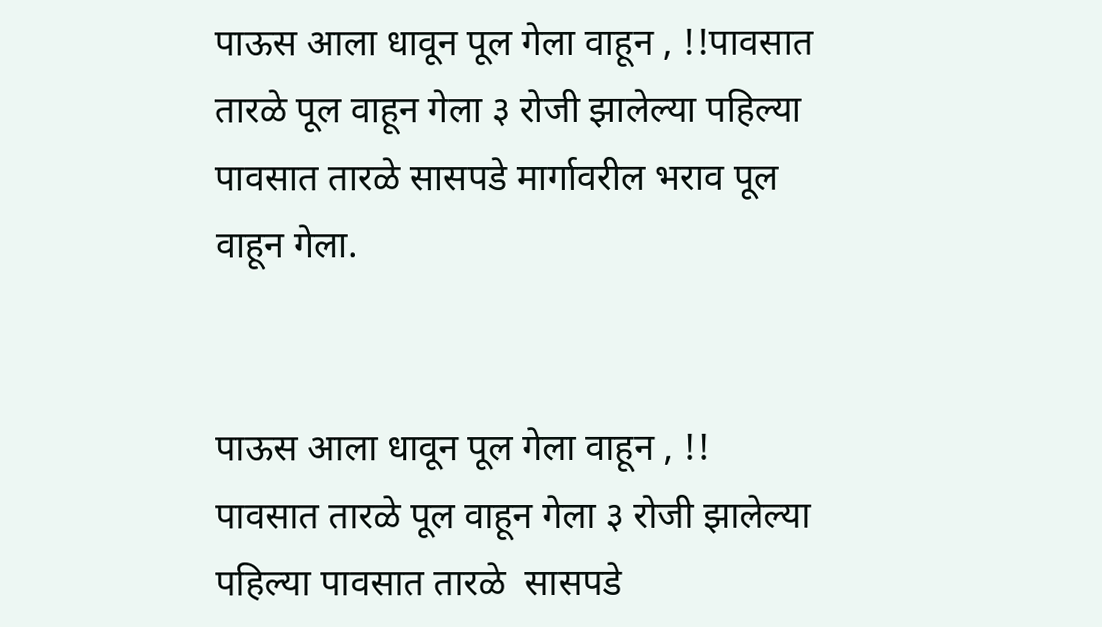पाऊस आला धावून पूल गेला वाहून , !!पावसात तारळे पूल वाहून गेला ३ रोजी झालेल्या पहिल्या पावसात तारळे सासपडे मार्गावरील भराव पूल वाहून गेला.


पाऊस आला धावून पूल गेला वाहून , !! पावसात तारळे पूल वाहून गेला ३ रोजी झालेल्या पहिल्या पावसात तारळे  सासपडे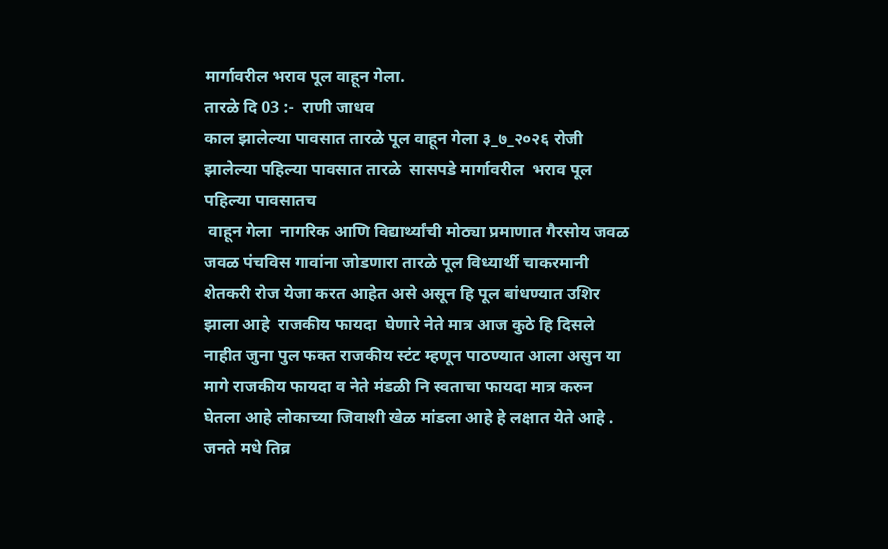मार्गावरील भराव पूल वाहून गेला.
तारळे दि 03 :-  राणी जाधव
काल झालेल्या पावसात तारळे पूल वाहून गेला ३_७_२०२६ रोजी झालेल्या पहिल्या पावसात तारळे  सासपडे मार्गावरील  भराव पूल
पहिल्या पावसातच
 वाहून गेला  नागरिक आणि विद्यार्थ्यांची मोठ्या प्रमाणात गैरसोय जवळ जवळ पंचविस गावांना जोडणारा तारळे पूल विध्यार्थी चाकरमानी शेतकरी रोज येजा करत आहेत असे असून हि पूल बांधण्यात उशिर झाला आहे  राजकीय फायदा  घेणारे नेते मात्र आज कुठे हि दिसले नाहीत जुना पुल फक्त राजकीय स्टंट म्हणून पाठण्यात आला असुन या मागे राजकीय फायदा व नेते मंडळी नि स्वताचा फायदा मात्र करुन घेतला आहे लोकाच्या जिवाशी खेळ मांडला आहे हे लक्षात येते आहे . जनते मधे तिव्र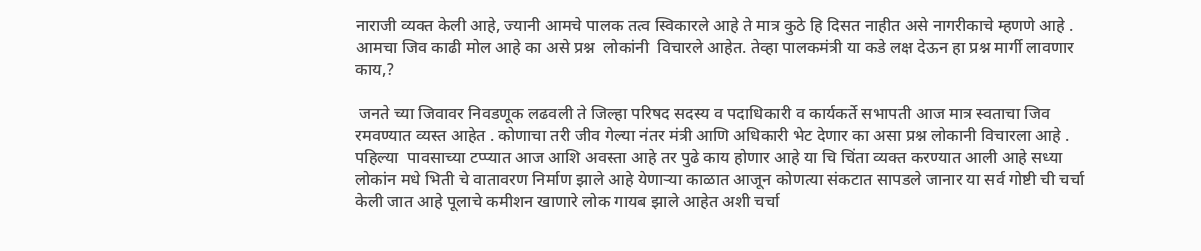नाराजी व्यक्त केली आहे, ज्यानी आमचे पालक तत्व स्विकारले आहे ते मात्र कुठे हि दिसत नाहीत असे नागरीकाचे म्हणणे आहे . आमचा जिव काढी मोल आहे का असे प्रश्न  लोकांनी  विचारले आहेत. तेव्हा पालकमंत्री या कडे लक्ष देऊन हा प्रश्न मार्गी लावणार काय,?

 जनते च्या जिवावर निवडणूक लढवली ते जिल्हा परिषद सदस्य व पदाधिकारी व कार्यकर्ते सभापती आज मात्र स्वताचा जिव रमवण्यात व्यस्त आहेत . कोणाचा तरी जीव गेल्या नंतर मंत्री आणि अधिकारी भेट देणार का असा प्रश्न लोकानी विचारला आहे . पहिल्या  पावसाच्या टप्प्यात आज आशि अवस्ता आहे तर पुढे काय होणार आहे या चि चिंता व्यक्त करण्यात आली आहे सध्या लोकांन मधे भिती चे वातावरण निर्माण झाले आहे येणाऱ्या काळात आजून कोणत्या संकटात सापडले जानार या सर्व गोष्टी ची चर्चा केली जात आहे पूलाचे कमीशन खाणारे लोक गायब झाले आहेत अशी चर्चा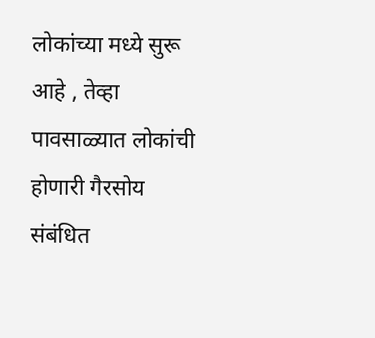लोकांच्या मध्ये सुरू आहे , तेव्हा पावसाळ्यात लोकांची होणारी गैरसोय संबंधित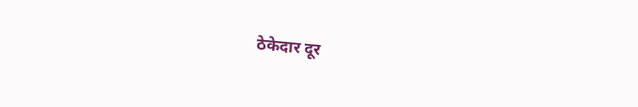ठेकेदार दूर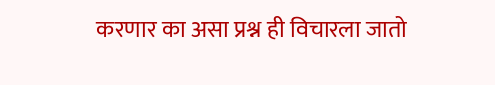करणार का असा प्रश्न ही विचारला जातो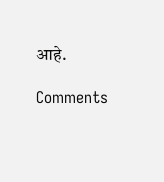आहे.

Comments